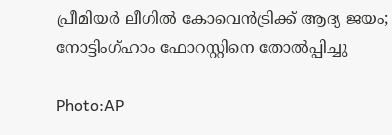പ്രീമിയർ ലീഗിൽ കോവെൻട്രിക്ക് ആദ്യ ജയം; നോട്ടിംഗ്ഹാം ഫോറസ്റ്റിനെ തോൽപ്പിച്ചു

Photo:AP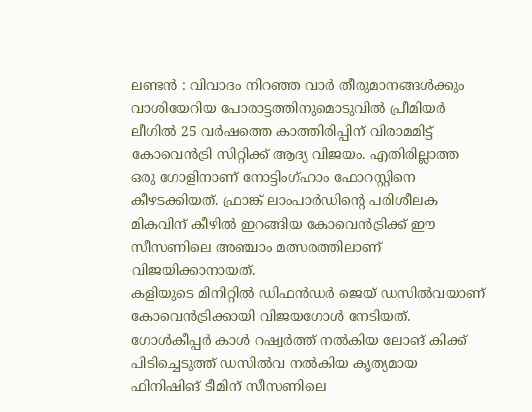ലണ്ടൻ : വിവാദം നിറഞ്ഞ വാർ തീരുമാനങ്ങൾക്കും വാശിയേറിയ പോരാട്ടത്തിനുമൊടുവിൽ പ്രീമിയർ ലീഗിൽ 25 വർഷത്തെ കാത്തിരിപ്പിന് വിരാമമിട്ട് കോവെൻട്രി സിറ്റിക്ക് ആദ്യ വിജയം. എതിരില്ലാത്ത ഒരു ഗോളിനാണ് നോട്ടിംഗ്ഹാം ഫോറസ്റ്റിനെ കീഴടക്കിയത്. ഫ്രാങ്ക് ലാംപാർഡിന്റെ പരിശീലക മികവിന് കീഴിൽ ഇറങ്ങിയ കോവെൻട്രിക്ക് ഈ സീസണിലെ അഞ്ചാം മത്സരത്തിലാണ് വിജയിക്കാനായത്.
കളിയുടെ മിനിറ്റിൽ ഡിഫൻഡർ ജെയ് ഡസിൽവയാണ് കോവെൻട്രിക്കായി വിജയഗോൾ നേടിയത്. ഗോൾകീപ്പർ കാൾ റഷ്വർത്ത് നൽകിയ ലോങ് കിക്ക് പിടിച്ചെടുത്ത് ഡസിൽവ നൽകിയ കൃത്യമായ ഫിനിഷിങ് ടീമിന് സീസണിലെ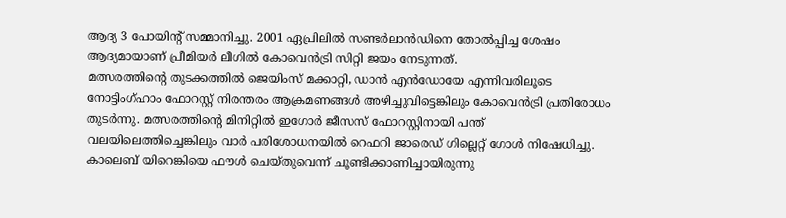ആദ്യ 3 പോയിന്റ് സമ്മാനിച്ചു. 2001 ഏപ്രിലിൽ സണ്ടർലാൻഡിനെ തോൽപ്പിച്ച ശേഷം ആദ്യമായാണ് പ്രീമിയർ ലീഗിൽ കോവെൻട്രി സിറ്റി ജയം നേടുന്നത്.
മത്സരത്തിന്റെ തുടക്കത്തിൽ ജെയിംസ് മക്കാറ്റി, ഡാൻ എൻഡോയേ എന്നിവരിലൂടെ നോട്ടിംഗ്ഹാം ഫോറസ്റ്റ് നിരന്തരം ആക്രമണങ്ങൾ അഴിച്ചുവിട്ടെങ്കിലും കോവെൻട്രി പ്രതിരോധം തുടർന്നു. മത്സരത്തിന്റെ മിനിറ്റിൽ ഇഗോർ ജീസസ് ഫോറസ്റ്റിനായി പന്ത് വലയിലെത്തിച്ചെങ്കിലും വാർ പരിശോധനയിൽ റെഫറി ജാരെഡ് ഗില്ലെറ്റ് ഗോൾ നിഷേധിച്ചു.
കാലെബ് യിറെങ്കിയെ ഫൗൾ ചെയ്തുവെന്ന് ചൂണ്ടിക്കാണിച്ചായിരുന്നു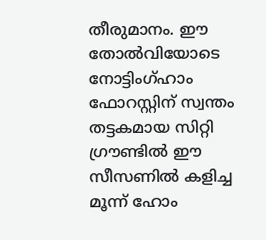തീരുമാനം. ഈ തോൽവിയോടെ നോട്ടിംഗ്ഹാം ഫോറസ്റ്റിന് സ്വന്തം തട്ടകമായ സിറ്റി ഗ്രൗണ്ടിൽ ഈ സീസണിൽ കളിച്ച മൂന്ന് ഹോം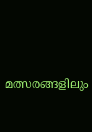മത്സരങ്ങളിലും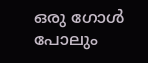ഒരു ഗോൾ പോലും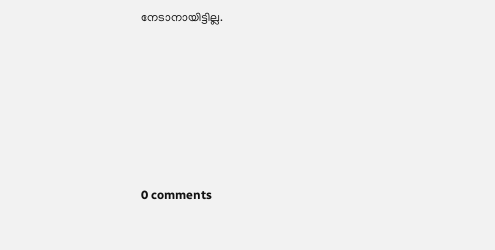നേടാനായിട്ടില്ല.










0 comments